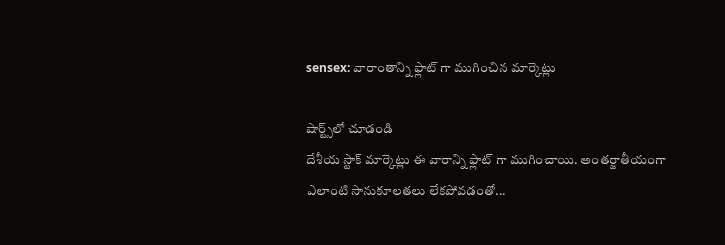sensex: వారాంతాన్ని ఫ్లాట్ గా ముగించిన మార్కెట్లు

షార్ట్స్‌లో చూడండి
దేశీయ స్టాక్ మార్కెట్లు ఈ వారాన్ని ఫ్లాట్ గా ముగించాయి. అంతర్జాతీయంగా ఎలాంటి సానుకూలతలు లేకపోవడంతో...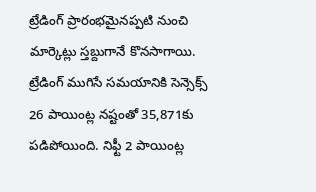ట్రేడింగ్ ప్రారంభమైనప్పటి నుంచి మార్కెట్లు స్తబ్దుగానే కొనసాగాయి. ట్రేడింగ్ ముగిసే సమయానికి సెన్సెక్స్ 26 పాయింట్ల నష్టంతో 35,871కు పడిపోయింది. నిఫ్టీ 2 పాయింట్ల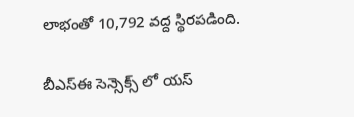లాభంతో 10,792 వద్ద స్థిరపడింది.

బీఎస్ఈ సెన్సెక్స్ లో యస్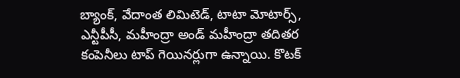బ్యాంక్, వేదాంత లిమిటెడ్, టాటా మోటార్స్, ఎన్టీపీసీ, మహీంద్రా అండ్ మహీంద్రా తదితర కంపెనీలు టాప్ గెయినర్లుగా ఉన్నాయి. కొటక్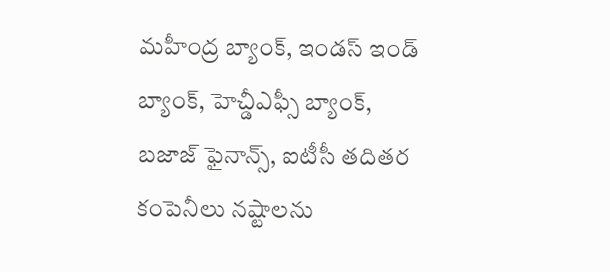మహీంద్ర బ్యాంక్, ఇండస్ ఇండ్ బ్యాంక్, హెచ్డీఎఫ్సీ బ్యాంక్, బజాజ్ ఫైనాన్స్, ఐటీసీ తదితర కంపెనీలు నష్టాలను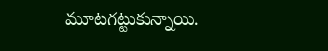మూటగట్టుకున్నాయి.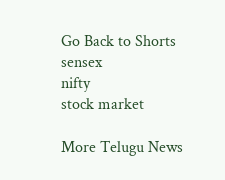Go Back to Shorts
sensex
nifty
stock market

More Telugu News